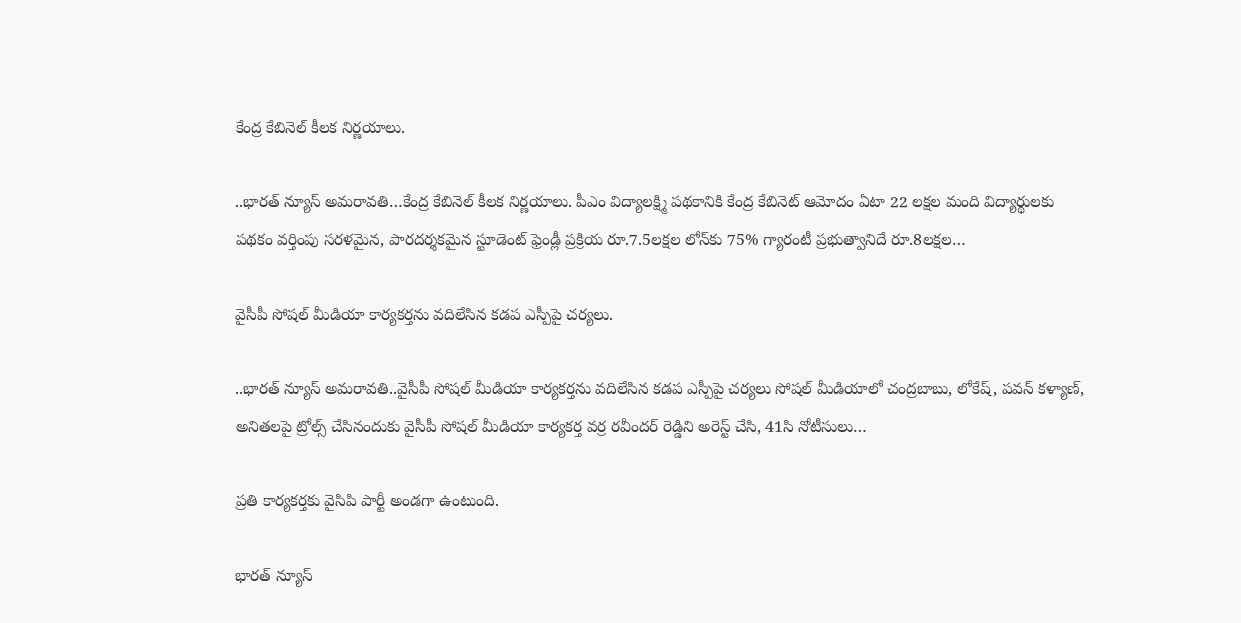కేంద్ర కేబినెల్‌ కీలక నిర్ణయాలు.

..భారత్ న్యూస్ అమరావతి…కేంద్ర కేబినెల్‌ కీలక నిర్ణయాలు. పీఎం విద్యాలక్ష్మి పథకానికి కేంద్ర కేబినెట్‌ ఆమోదం ఏటా 22 లక్షల మంది విద్యార్థులకు పథకం వర్తింపు సరళమైన, పారదర్శకమైన స్టూడెంట్‌ ఫ్రెండ్లీ ప్రక్రియ రూ.7.5లక్షల లోన్‌కు 75% గ్యారంటీ ప్రభుత్వానిదే రూ.8లక్షల…

వైసీపీ సోషల్ మీడియా కార్యకర్తను వదిలేసిన కడప ఎస్పీపై చర్యలు.

..భారత్ న్యూస్ అమరావతి..వైసీపీ సోషల్ మీడియా కార్యకర్తను వదిలేసిన కడప ఎస్పీపై చర్యలు సోషల్ మీడియాలో చంద్రబాబు, లోకేష్, పవన్ కళ్యాణ్, అనితలపై ట్రోల్స్ చేసినందుకు వైసీపీ సోషల్ మీడియా కార్యకర్త వర్ర రవీందర్ రెడ్డిని అరెస్ట్ చేసి, 41సి నోటీసులు…

ప్రతి కార్యకర్తకు వైసిపి పార్టీ అండగా ఉంటుంది.

భారత్ న్యూస్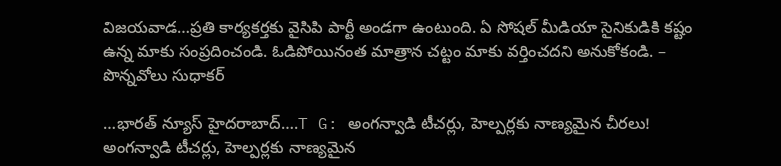విజయవాడ…ప్రతి కార్యకర్తకు వైసిపి పార్టీ అండగా ఉంటుంది. ఏ సోషల్ మీడియా సైనికుడికి కష్టం ఉన్న మాకు సంప్రదించండి. ఓడిపోయినంత మాత్రాన చట్టం మాకు వర్తించదని అనుకోకండి. – పొన్నవోలు సుధాకర్

…భారత్ న్యూస్ హైదరాబాద్….T G: అంగన్వాడి టీచర్లు, హెల్పర్లకు నాణ్యమైన చీరలు! అంగన్వాడి టీచర్లు, హెల్పర్లకు నాణ్యమైన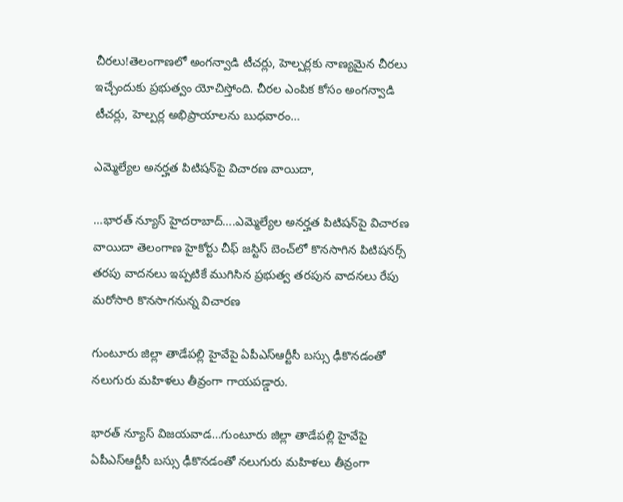చీరలు!తెలంగాణలో అంగన్వాడి టీచర్లు, హెల్పర్లకు నాణ్యమైన చీరలు ఇచ్చేందుకు ప్రభుత్వం యోచిస్తోంది. చీరల ఎంపిక కోసం అంగన్వాడి టీచర్లు, హెల్పర్ల అభిప్రాయాలను బుధవారం…

ఎమ్మెల్యేల అనర్హత పిటిషన్‌పై విచారణ వాయిదా,

…భారత్ న్యూస్ హైదరాబాద్….ఎమ్మెల్యేల అనర్హత పిటిషన్‌పై విచారణ వాయిదా తెలంగాణ హైకోర్టు చీఫ్ జస్టిస్ బెంచ్‌లో కొనసాగిన పిటిషనర్స్ తరపు వాదనలు ఇప్పటికే ముగిసిన ప్రభుత్వ తరపున వాదనలు రేపు మరోసారి కొనసాగనున్న విచారణ

గుంటూరు జిల్లా తాడేపల్లి హైవేపై ఏపీఎస్ఆర్టీసీ బస్సు ఢీకొనడంతో నలుగురు మహిళలు తీవ్రంగా గాయపడ్డారు.

భారత్ న్యూస్ విజయవాడ…గుంటూరు జిల్లా తాడేపల్లి హైవేపై ఏపీఎస్ఆర్టీసీ బస్సు ఢీకొనడంతో నలుగురు మహిళలు తీవ్రంగా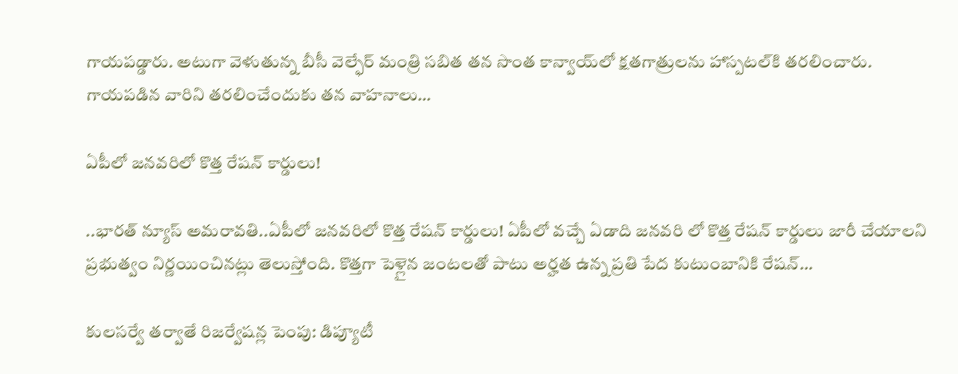గాయపడ్డారు. అటుగా వెళుతున్న బీసీ వెల్ఫేర్ మంత్రి సబిత తన సొంత కాన్వాయ్‌లో క్షతగాత్రులను హాస్పటల్‌కి తరలించారు. గాయపడిన వారిని తరలించేందుకు తన వాహనాలు…

ఏపీలో జనవరిలో కొత్త రేషన్ కార్డులు!

..భారత్ న్యూస్ అమరావతి..ఏపీలో జనవరిలో కొత్త రేషన్ కార్డులు! ఏపీలో వచ్చే ఏడాది జనవరి లో కొత్త రేషన్ కార్డులు జారీ చేయాలని ప్రభుత్వం నిర్ణయించినట్లు తెలుస్తోంది. కొత్తగా పెళ్లైన జంటలతో పాటు అర్హత ఉన్న ప్రతి పేద కుటుంబానికి రేషన్…

కులసర్వే తర్వాతే రిజర్వేషన్ల పెంపు: డిప్యూటీ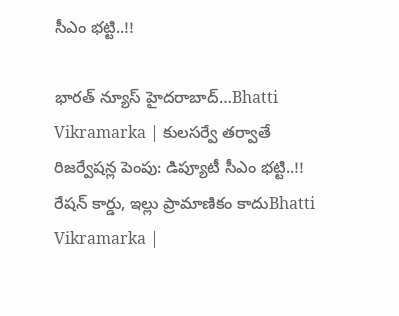సీఎం భట్టి..!!

భారత్ న్యూస్ హైదరాబాద్…Bhatti Vikramarka | కులసర్వే తర్వాతే రిజర్వేషన్ల పెంపు: డిప్యూటీ సీఎం భట్టి..!! రేషన్‌ కార్డు, ఇల్లు ప్రామాణికం కాదుBhatti Vikramarka |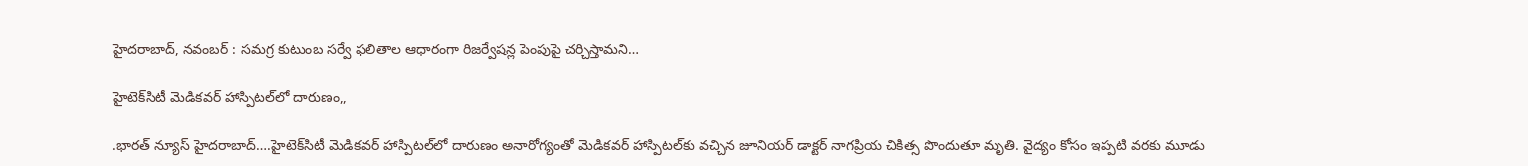హైదరాబాద్‌, నవంబర్‌ : సమగ్ర కుటుంబ సర్వే ఫలితాల ఆధారంగా రిజర్వేషన్ల పెంపుపై చర్చిస్తామని…

హైటెక్‌సిటీ మెడికవర్ హాస్పిటల్‌లో దారుణం,,

.భారత్ న్యూస్ హైదరాబాద్….హైటెక్‌సిటీ మెడికవర్ హాస్పిటల్‌లో దారుణం అనారోగ్యంతో మెడికవర్ హాస్పిటల్‌కు వచ్చిన జూనియర్ డాక్టర్ నాగప్రియ చికిత్స పొందుతూ మృతి. వైద్యం కోసం ఇప్పటి వరకు మూడు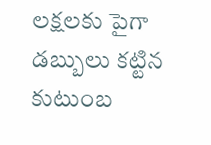లక్షలకు పైగా డబ్బులు కట్టిన కుటుంబ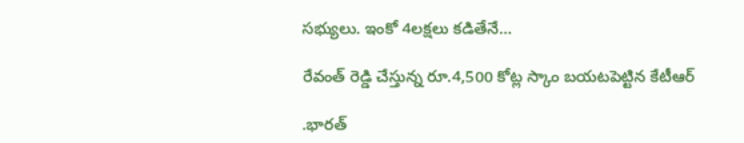సభ్యులు. ఇంకో 4లక్షలు కడితేనే…

రేవంత్ రెడ్డి చేస్తున్న రూ.4,500 కోట్ల స్కాం బయటపెట్టిన కేటీఆర్

.భారత్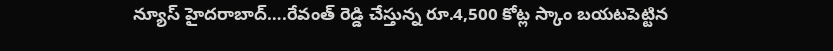న్యూస్ హైదరాబాద్….రేవంత్ రెడ్డి చేస్తున్న రూ.4,500 కోట్ల స్కాం బయటపెట్టిన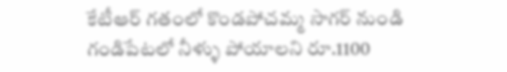కేటీఆర్ గతంలో కొండపోచమ్మ సాగర్ నుండి గండిపేటలో నీళ్ళు పోయాలని రూ.1100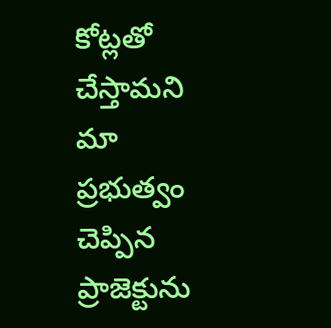కోట్లతో చేస్తామని మా ప్రభుత్వం చెప్పిన ప్రాజెక్టును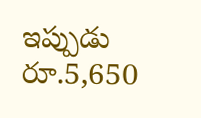ఇప్పుడు రూ.5,650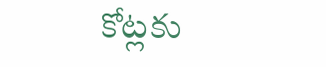కోట్లకు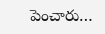పెంచారు…